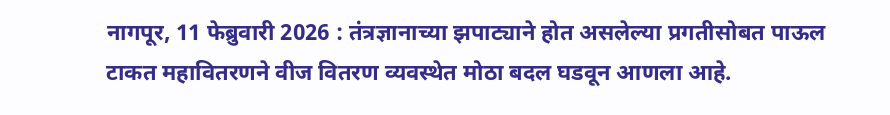नागपूर, 11 फेब्रुवारी 2026 : तंत्रज्ञानाच्या झपाट्याने होत असलेल्या प्रगतीसोबत पाऊल टाकत महावितरणने वीज वितरण व्यवस्थेत मोठा बदल घडवून आणला आहे.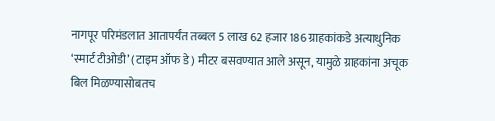नागपूर परिमंडलात आतापर्यंत तब्बल 5 लाख 62 हजार 186 ग्राहकांकडे अत्याधुनिक ‘स्मार्ट टीओडी’ (टाइम ऑफ डे) मीटर बसवण्यात आले असून, यामुळे ग्राहकांना अचूक बिल मिळण्यासोबतच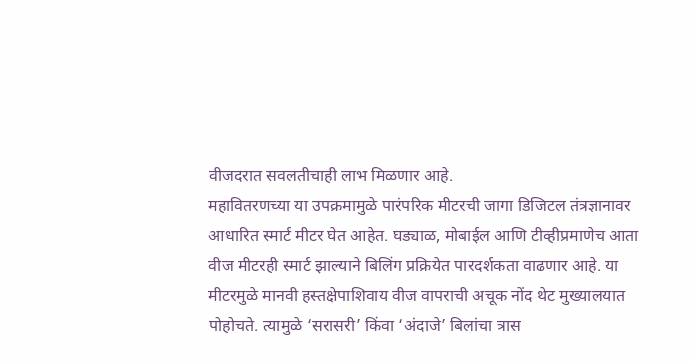वीजदरात सवलतीचाही लाभ मिळणार आहे.
महावितरणच्या या उपक्रमामुळे पारंपरिक मीटरची जागा डिजिटल तंत्रज्ञानावर आधारित स्मार्ट मीटर घेत आहेत. घड्याळ, मोबाईल आणि टीव्हीप्रमाणेच आता वीज मीटरही स्मार्ट झाल्याने बिलिंग प्रक्रियेत पारदर्शकता वाढणार आहे. या मीटरमुळे मानवी हस्तक्षेपाशिवाय वीज वापराची अचूक नोंद थेट मुख्यालयात पोहोचते. त्यामुळे ‘सरासरी’ किंवा ‘अंदाजे’ बिलांचा त्रास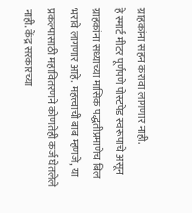ग्राहकांना सहन करावा लागणार नाही.
हे स्मार्ट मीटर पूर्णपणे पोस्टपेड स्वरूपाचे असून ग्राहकांना सध्याच्या मासिक पद्धतीप्रमाणेच बिल भरावे लागणार आहे. महत्त्वाची बाब म्हणजे, या प्रकल्पासाठी महावितरणने कोणतेही कर्ज घेतलेले नाही. केंद्र सरकारच्या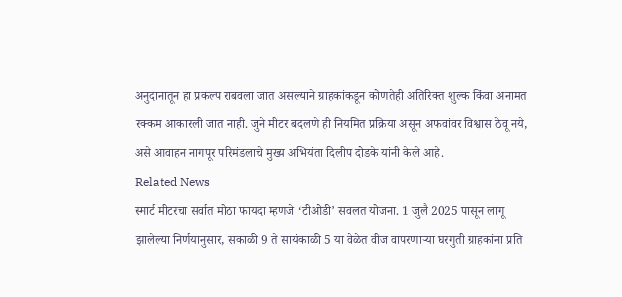अनुदानातून हा प्रकल्प राबवला जात असल्याने ग्राहकांकडून कोणतेही अतिरिक्त शुल्क किंवा अनामत रक्कम आकारली जात नाही. जुने मीटर बदलणे ही नियमित प्रक्रिया असून अफवांवर विश्वास ठेवू नये, असे आवाहन नागपूर परिमंडलाचे मुख्य अभियंता दिलीप दोडके यांनी केले आहे.
Related News
स्मार्ट मीटरचा सर्वात मोठा फायदा म्हणजे ‘टीओडी’ सवलत योजना. 1 जुलै 2025 पासून लागू झालेल्या निर्णयानुसार, सकाळी 9 ते सायंकाळी 5 या वेळेत वीज वापरणाऱ्या घरगुती ग्राहकांना प्रति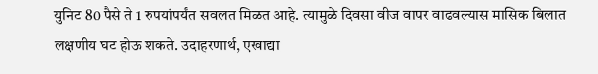युनिट 80 पैसे ते 1 रुपयांपर्यंत सवलत मिळत आहे. त्यामुळे दिवसा वीज वापर वाढवल्यास मासिक बिलात लक्षणीय घट होऊ शकते. उदाहरणार्थ, एखाद्या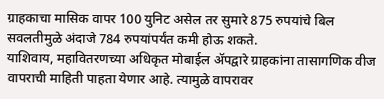ग्राहकाचा मासिक वापर 100 युनिट असेल तर सुमारे 875 रुपयांचे बिल सवलतीमुळे अंदाजे 784 रुपयांपर्यंत कमी होऊ शकते.
याशिवाय, महावितरणच्या अधिकृत मोबाईल ॲपद्वारे ग्राहकांना तासागणिक वीज वापराची माहिती पाहता येणार आहे. त्यामुळे वापरावर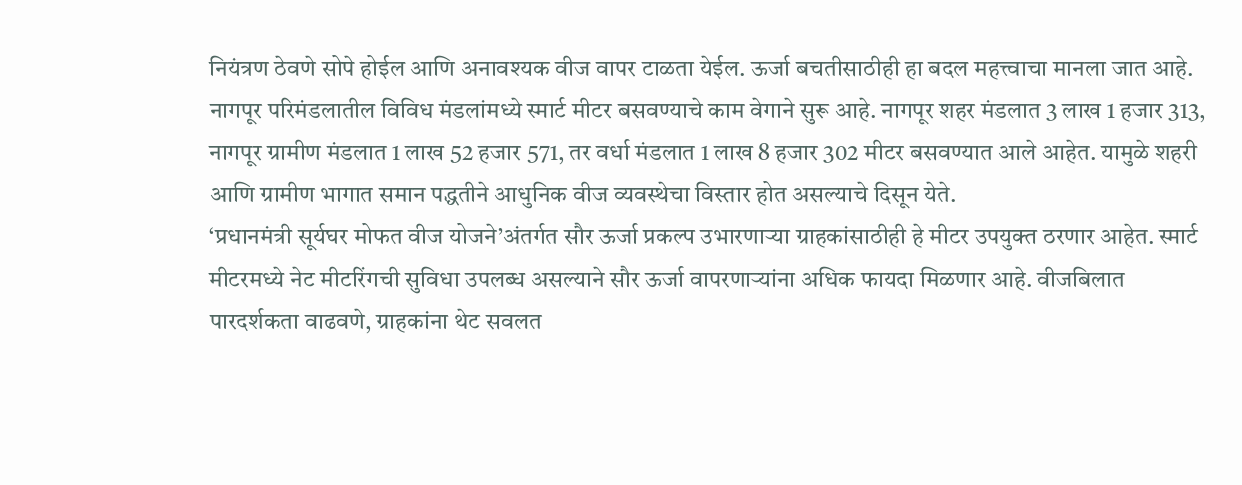नियंत्रण ठेवणे सोपे होईल आणि अनावश्यक वीज वापर टाळता येईल. ऊर्जा बचतीसाठीही हा बदल महत्त्वाचा मानला जात आहे.
नागपूर परिमंडलातील विविध मंडलांमध्ये स्मार्ट मीटर बसवण्याचे काम वेगाने सुरू आहे. नागपूर शहर मंडलात 3 लाख 1 हजार 313, नागपूर ग्रामीण मंडलात 1 लाख 52 हजार 571, तर वर्धा मंडलात 1 लाख 8 हजार 302 मीटर बसवण्यात आले आहेत. यामुळे शहरी आणि ग्रामीण भागात समान पद्धतीने आधुनिक वीज व्यवस्थेचा विस्तार होत असल्याचे दिसून येते.
‘प्रधानमंत्री सूर्यघर मोफत वीज योजने’अंतर्गत सौर ऊर्जा प्रकल्प उभारणाऱ्या ग्राहकांसाठीही हे मीटर उपयुक्त ठरणार आहेत. स्मार्ट मीटरमध्ये नेट मीटरिंगची सुविधा उपलब्ध असल्याने सौर ऊर्जा वापरणाऱ्यांना अधिक फायदा मिळणार आहे. वीजबिलात पारदर्शकता वाढवणे, ग्राहकांना थेट सवलत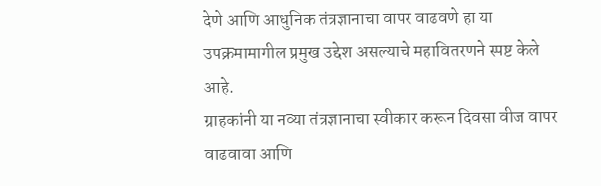देणे आणि आधुनिक तंत्रज्ञानाचा वापर वाढवणे हा या उपक्रमामागील प्रमुख उद्देश असल्याचे महावितरणने स्पष्ट केले आहे.
ग्राहकांनी या नव्या तंत्रज्ञानाचा स्वीकार करून दिवसा वीज वापर वाढवावा आणि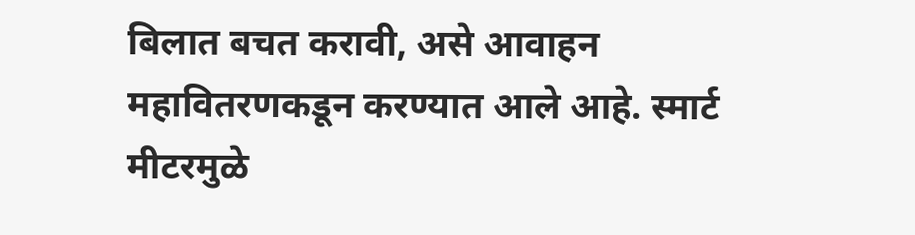बिलात बचत करावी, असे आवाहन महावितरणकडून करण्यात आले आहे. स्मार्ट मीटरमुळे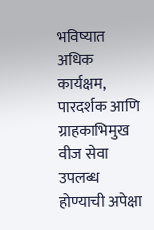भविष्यात अधिक कार्यक्षम, पारदर्शक आणि ग्राहकाभिमुख वीज सेवा उपलब्ध होण्याची अपेक्षा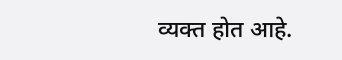व्यक्त होत आहे.